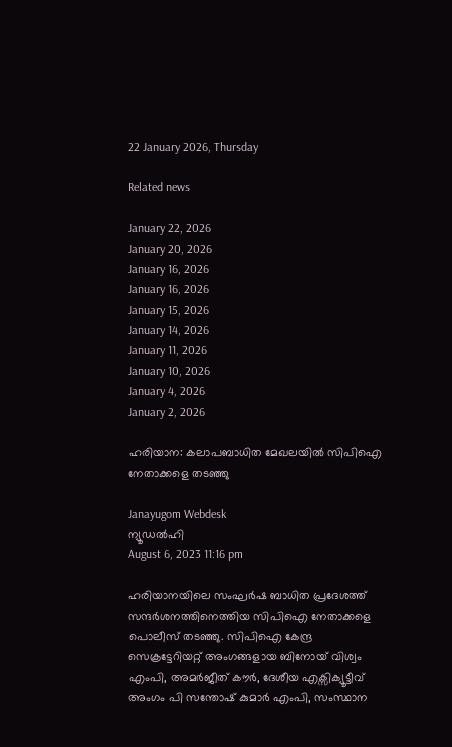22 January 2026, Thursday

Related news

January 22, 2026
January 20, 2026
January 16, 2026
January 16, 2026
January 15, 2026
January 14, 2026
January 11, 2026
January 10, 2026
January 4, 2026
January 2, 2026

ഹരിയാന: കലാപബാധിത മേഖലയില്‍ സിപിഐ നേതാക്കളെ തടഞ്ഞു

Janayugom Webdesk
ന്യൂഡല്‍ഹി
August 6, 2023 11:16 pm

ഹരിയാനയിലെ സംഘര്‍ഷ ബാധിത പ്രദേശത്ത് സന്ദര്‍ശനത്തിനെത്തിയ സിപിഐ നേതാക്കളെ പൊലീസ് തടഞ്ഞു. സിപിഐ കേന്ദ്ര സെക്രട്ടേറിയറ്റ് അംഗങ്ങളായ ബിനോയ് വിശ്വം എംപി, അമര്‍ജീത് കൗര്‍, ദേശീയ എക്സിക്യൂട്ടീവ് അംഗം പി സന്തോഷ് കുമാര്‍ എംപി, സംസ്ഥാന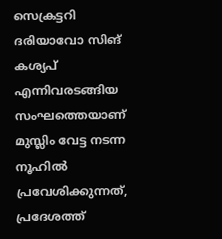സെക്രട്ടറി ദരിയാവോ സിങ് കശ്യപ് എന്നിവരടങ്ങിയ സംഘത്തെയാണ് മുസ്ലിം വേട്ട നടന്ന നൂഹില്‍ പ്രവേശിക്കുന്നത്, പ്രദേശത്ത്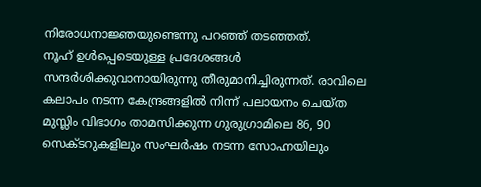നിരോധനാജ്ഞയുണ്ടെന്നു പറഞ്ഞ് തടഞ്ഞത്.
നൂഹ് ഉള്‍പ്പെടെയുള്ള പ്രദേശങ്ങള്‍ സന്ദര്‍ശിക്കുവാനായിരുന്നു തീരുമാനിച്ചിരുന്നത്. രാവിലെ കലാപം നടന്ന കേന്ദ്രങ്ങളില്‍ നിന്ന് പലായനം ചെയ്ത മുസ്ലിം വിഭാഗം താമസിക്കുന്ന ഗുരുഗ്രാമിലെ 86, 90 സെക്ടറുകളിലും സംഘര്‍ഷം നടന്ന സോഹ്നയിലും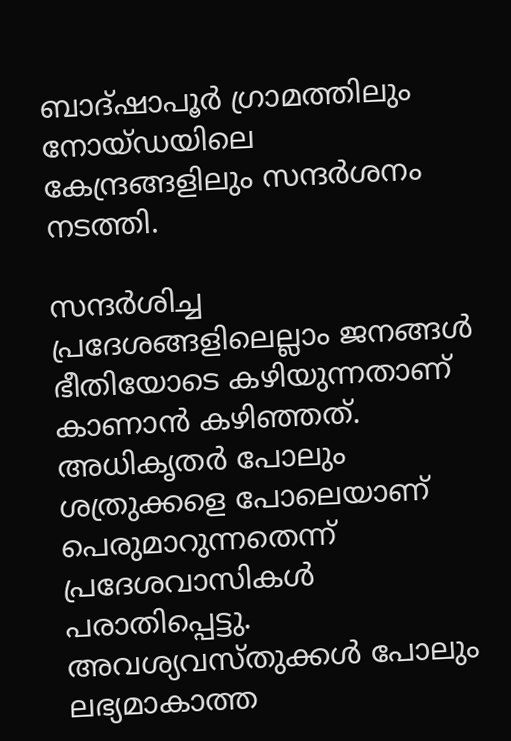ബാദ്ഷാപൂര്‍ ഗ്രാമത്തിലും നോയ്ഡയിലെ കേന്ദ്രങ്ങളിലും സന്ദര്‍ശനം നടത്തി.

സന്ദര്‍ശിച്ച പ്രദേശങ്ങളിലെല്ലാം ജനങ്ങള്‍ ഭീതിയോടെ കഴിയുന്നതാണ് കാണാന്‍ കഴിഞ്ഞത്. അധികൃതര്‍ പോലും ശത്രുക്കളെ പോലെയാണ് പെരുമാറുന്നതെന്ന് പ്രദേശവാസികള്‍ പരാതിപ്പെട്ടു. അവശ്യവസ്തുക്കള്‍ പോലും ലഭ്യമാകാത്ത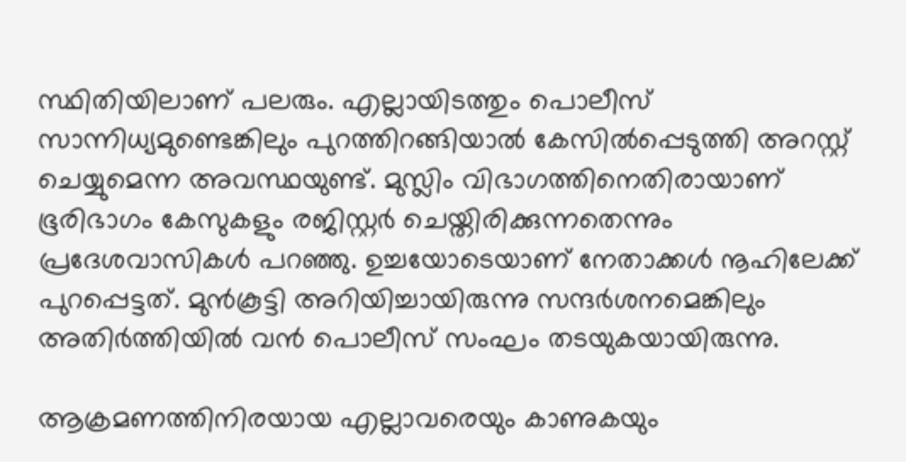സ്ഥിതിയിലാണ് പലരും. എല്ലായിടത്തും പൊലീസ് സാന്നിധ്യമുണ്ടെങ്കിലും പുറത്തിറങ്ങിയാല്‍ കേസില്‍പ്പെടുത്തി അറസ്റ്റ് ചെയ്യുമെന്ന അവസ്ഥയുണ്ട്. മുസ്ലിം വിഭാഗത്തിനെതിരായാണ് ഭൂരിഭാഗം കേസുകളും രജിസ്റ്റര്‍ ചെയ്തിരിക്കുന്നതെന്നും പ്രദേശവാസികള്‍ പറഞ്ഞു. ഉച്ചയോടെയാണ് നേതാക്കള്‍ നൂഹിലേക്ക് പുറപ്പെട്ടത്. മുന്‍കൂട്ടി അറിയിച്ചായിരുന്നു സന്ദര്‍ശനമെങ്കിലും അതിര്‍ത്തിയില്‍ വന്‍ പൊലീസ് സംഘം തടയുകയായിരുന്നു.

ആക്രമണത്തിനിരയായ എല്ലാവരെയും കാണുകയും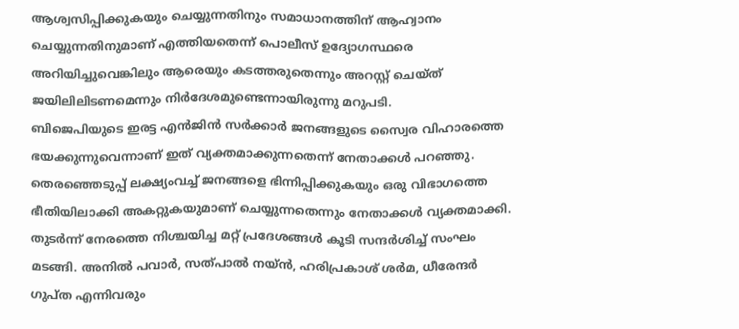ആശ്വസിപ്പിക്കുകയും ചെയ്യുന്നതിനും സമാധാനത്തിന് ആഹ്വാനം ചെയ്യുന്നതിനുമാണ് എത്തിയതെന്ന് പൊലീസ് ഉദ്യോഗസ്ഥരെ അറിയിച്ചുവെങ്കിലും ആരെയും കടത്തരുതെന്നും അറസ്റ്റ് ചെയ്ത് ജയിലിലിടണമെന്നും നിര്‍ദേശമുണ്ടെന്നായിരുന്നു മറുപടി.
ബിജെപിയുടെ ഇരട്ട എന്‍ജിന്‍ സര്‍ക്കാര്‍ ജനങ്ങളുടെ സ്വൈര വിഹാരത്തെ ഭയക്കുന്നുവെന്നാണ് ഇത് വ്യക്തമാക്കുന്നതെന്ന് നേതാക്കള്‍ പറഞ്ഞു. തെരഞ്ഞെടുപ്പ് ലക്ഷ്യംവച്ച് ജനങ്ങളെ ഭിന്നിപ്പിക്കുകയും ഒരു വിഭാഗത്തെ ഭീതിയിലാക്കി അകറ്റുകയുമാണ് ചെയ്യുന്നതെന്നും നേതാക്കള്‍ വ്യക്തമാക്കി. തുടര്‍ന്ന് നേരത്തെ നിശ്ചയിച്ച മറ്റ് പ്രദേശങ്ങള്‍ കൂടി സന്ദര്‍ശിച്ച് സംഘം മടങ്ങി. അനില്‍ പവാര്‍, സത്പാല്‍ നയ്ന്‍, ഹരിപ്രകാശ് ശര്‍മ, ധീരേന്ദര്‍ ഗുപ്ത എന്നിവരും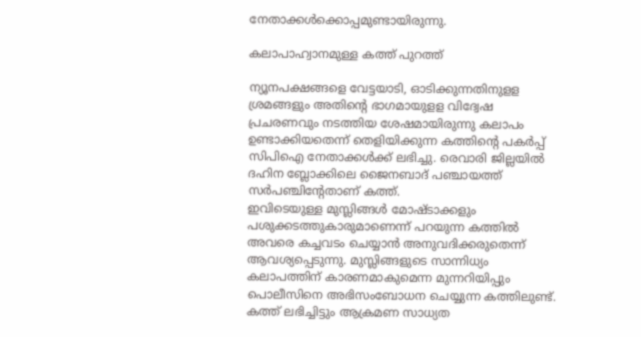നേതാക്കള്‍ക്കൊപ്പമുണ്ടായിരുന്നു.

കലാപാഹ്വാനമുള്ള കത്ത് പുറത്ത്

ന്യൂനപക്ഷങ്ങളെ വേട്ടയാടി, ഓടിക്കുന്നതിനുളള ശ്രമങ്ങളും അതിന്റെ ഭാഗമായുളള വിദ്വേഷ പ്രചരണവും നടത്തിയ ശേഷമായിരുന്നു കലാപം ഉണ്ടാക്കിയതെന്ന് തെളിയിക്കുന്ന കത്തിന്റെ പകര്‍പ്പ് സിപിഐ നേതാക്കള്‍ക്ക് ലഭിച്ചു. രെവാരി ജില്ലയില്‍ ദഹിന ബ്ലോക്കിലെ ജൈനബാദ് പഞ്ചായത്ത് സര്‍പഞ്ചിന്റേതാണ് കത്ത്.
ഇവിടെയുള്ള മുസ്ലിങ്ങള്‍ മോഷ്ടാക്കളും പശുക്കടത്തുകാരുമാണെന്ന് പറയുന്ന കത്തില്‍ അവരെ കച്ചവടം ചെയ്യാന്‍ അനുവദിക്കരുതെന്ന് ആവശ്യപ്പെടുന്നു. മുസ്ലിങ്ങളുടെ സാന്നിധ്യം കലാപത്തിന് കാരണമാകുമെന്ന മുന്നറിയിപ്പും പൊലീസിനെ അഭിസംബോധന ചെയ്യുന്ന കത്തിലുണ്ട്.
കത്ത് ലഭിച്ചിട്ടും ആക്രമണ സാധ്യത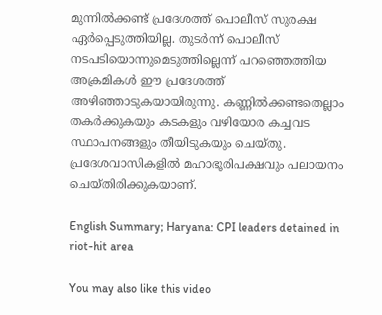മുന്നില്‍ക്കണ്ട് പ്രദേശത്ത് പൊലീസ് സുരക്ഷ ഏര്‍പ്പെടുത്തിയില്ല. തുടര്‍ന്ന് പൊലീസ് നടപടിയൊന്നുമെടുത്തില്ലെന്ന് പറഞ്ഞെത്തിയ അക്രമികള്‍ ഈ പ്രദേശത്ത് അഴിഞ്ഞാടുകയായിരുന്നു. കണ്ണില്‍ക്കണ്ടതെല്ലാം തകര്‍ക്കുകയും കടകളും വഴിയോര കച്ചവട സ്ഥാപനങ്ങളും തീയിടുകയും ചെയ്തു. പ്രദേശവാസികളില്‍ മഹാഭൂരിപക്ഷവും പലായനം ചെയ്തിരിക്കുകയാണ്.

English Summary; Haryana: CPI leaders detained in riot-hit area

You may also like this video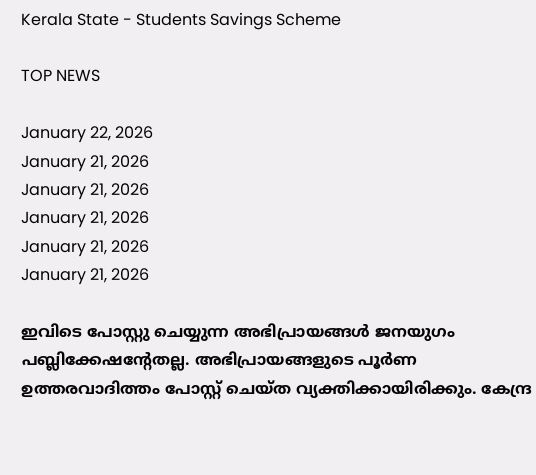Kerala State - Students Savings Scheme

TOP NEWS

January 22, 2026
January 21, 2026
January 21, 2026
January 21, 2026
January 21, 2026
January 21, 2026

ഇവിടെ പോസ്റ്റു ചെയ്യുന്ന അഭിപ്രായങ്ങള്‍ ജനയുഗം പബ്ലിക്കേഷന്റേതല്ല. അഭിപ്രായങ്ങളുടെ പൂര്‍ണ ഉത്തരവാദിത്തം പോസ്റ്റ് ചെയ്ത വ്യക്തിക്കായിരിക്കും. കേന്ദ്ര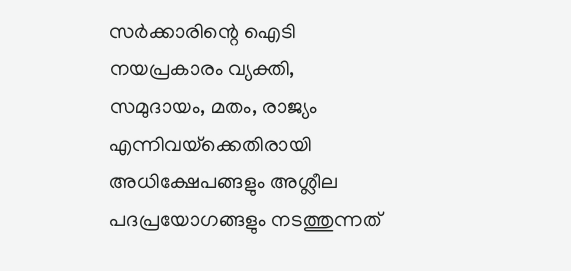സര്‍ക്കാരിന്റെ ഐടി നയപ്രകാരം വ്യക്തി, സമുദായം, മതം, രാജ്യം എന്നിവയ്‌ക്കെതിരായി അധിക്ഷേപങ്ങളും അശ്ലീല പദപ്രയോഗങ്ങളും നടത്തുന്നത്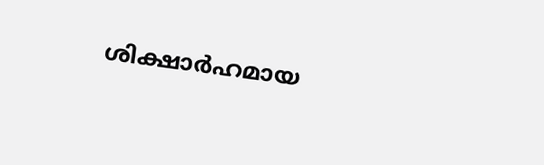ശിക്ഷാര്‍ഹമായ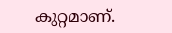കുറ്റമാണ്.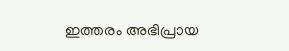ഇത്തരം അഭിപ്രായ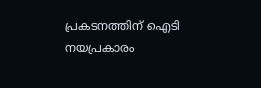പ്രകടനത്തിന് ഐടി നയപ്രകാരം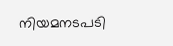നിയമനടപടി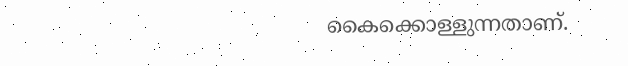കൈക്കൊള്ളുന്നതാണ്.